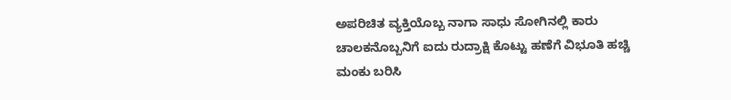ಅಪರಿಚಿತ ವ್ಯಕ್ತಿಯೊಬ್ಬ ನಾಗಾ ಸಾಧು ಸೋಗಿನಲ್ಲಿ ಕಾರು ಚಾಲಕನೊಬ್ಬನಿಗೆ ಐದು ರುದ್ರಾಕ್ಷಿ ಕೊಟ್ಟು ಹಣೆಗೆ ವಿಭೂತಿ ಹಚ್ಚಿ ಮಂಕು ಬರಿಸಿ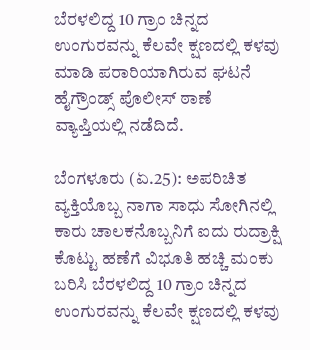ಬೆರಳಲಿದ್ದ 10 ಗ್ರಾಂ ಚಿನ್ನದ ಉಂಗುರವನ್ನು ಕೆಲವೇ ಕ್ಷಣದಲ್ಲಿ ಕಳವು ಮಾಡಿ ಪರಾರಿಯಾಗಿರುವ ಘಟನೆ ಹೈಗ್ರೌಂಡ್ಸ್‌ ಪೊಲೀಸ್‌ ಠಾಣೆ ವ್ಯಾಪ್ತಿಯಲ್ಲಿ ನಡೆದಿದೆ.

ಬೆಂಗಳೂರು (ಏ.25): ಅಪರಿಚಿತ ವ್ಯಕ್ತಿಯೊಬ್ಬ ನಾಗಾ ಸಾಧು ಸೋಗಿನಲ್ಲಿ ಕಾರು ಚಾಲಕನೊಬ್ಬನಿಗೆ ಐದು ರುದ್ರಾಕ್ಷಿ ಕೊಟ್ಟು ಹಣೆಗೆ ವಿಭೂತಿ ಹಚ್ಚಿ ಮಂಕು ಬರಿಸಿ ಬೆರಳಲಿದ್ದ 10 ಗ್ರಾಂ ಚಿನ್ನದ ಉಂಗುರವನ್ನು ಕೆಲವೇ ಕ್ಷಣದಲ್ಲಿ ಕಳವು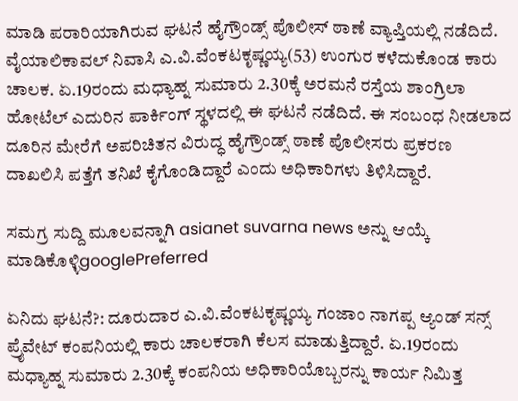ಮಾಡಿ ಪರಾರಿಯಾಗಿರುವ ಘಟನೆ ಹೈಗ್ರೌಂಡ್ಸ್‌ ಪೊಲೀಸ್‌ ಠಾಣೆ ವ್ಯಾಪ್ತಿಯಲ್ಲಿ ನಡೆದಿದೆ. ವೈಯಾಲಿಕಾವಲ್‌ ನಿವಾಸಿ ಎ.ವಿ.ವೆಂಕಟಕೃಷ್ಣಯ್ಯ(53) ಉಂಗುರ ಕಳೆದುಕೊಂಡ ಕಾರು ಚಾಲಕ. ಏ.19ರಂದು ಮಧ್ಯಾಹ್ನ ಸುಮಾರು 2.30ಕ್ಕೆ ಅರಮನೆ ರಸ್ತೆಯ ಶಾಂಗ್ರಿಲಾ ಹೋಟೆಲ್‌ ಎದುರಿನ ಪಾರ್ಕಿಂಗ್‌ ಸ್ಥಳದಲ್ಲಿ ಈ ಘಟನೆ ನಡೆದಿದೆ. ಈ ಸಂಬಂಧ ನೀಡಲಾದ ದೂರಿನ ಮೇರೆಗೆ ಅಪರಿಚಿತನ ವಿರುದ್ಧ ಹೈಗ್ರೌಂಡ್ಸ್‌ ಠಾಣೆ ಪೊಲೀಸರು ಪ್ರಕರಣ ದಾಖಲಿಸಿ ಪತ್ತೆಗೆ ತನಿಖೆ ಕೈಗೊಂಡಿದ್ದಾರೆ ಎಂದು ಅಧಿಕಾರಿಗಳು ತಿಳಿಸಿದ್ದಾರೆ.

ಸಮಗ್ರ ಸುದ್ದಿ ಮೂಲವನ್ನಾಗಿ asianet suvarna news ಅನ್ನು ಆಯ್ಕೆ ಮಾಡಿಕೊಳ್ಳಿgooglePreferred

ಏನಿದು ಘಟನೆ?: ದೂರುದಾರ ಎ.ವಿ.ವೆಂಕಟಕೃಷ್ಣಯ್ಯ ಗಂಜಾಂ ನಾಗಪ್ಪ ಆ್ಯಂಡ್‌ ಸನ್ಸ್‌ ಪ್ರೈವೇಟ್‌ ಕಂಪನಿಯಲ್ಲಿ ಕಾರು ಚಾಲಕರಾಗಿ ಕೆಲಸ ಮಾಡುತ್ತಿದ್ದಾರೆ. ಏ.19ರಂದು ಮಧ್ಯಾಹ್ನ ಸುಮಾರು 2.30ಕ್ಕೆ ಕಂಪನಿಯ ಅಧಿಕಾರಿಯೊಬ್ಬರನ್ನು ಕಾರ್ಯ ನಿಮಿತ್ತ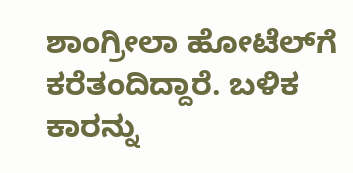ಶಾಂಗ್ರೀಲಾ ಹೋಟೆಲ್‌ಗೆ ಕರೆತಂದಿದ್ದಾರೆ. ಬಳಿಕ ಕಾರನ್ನು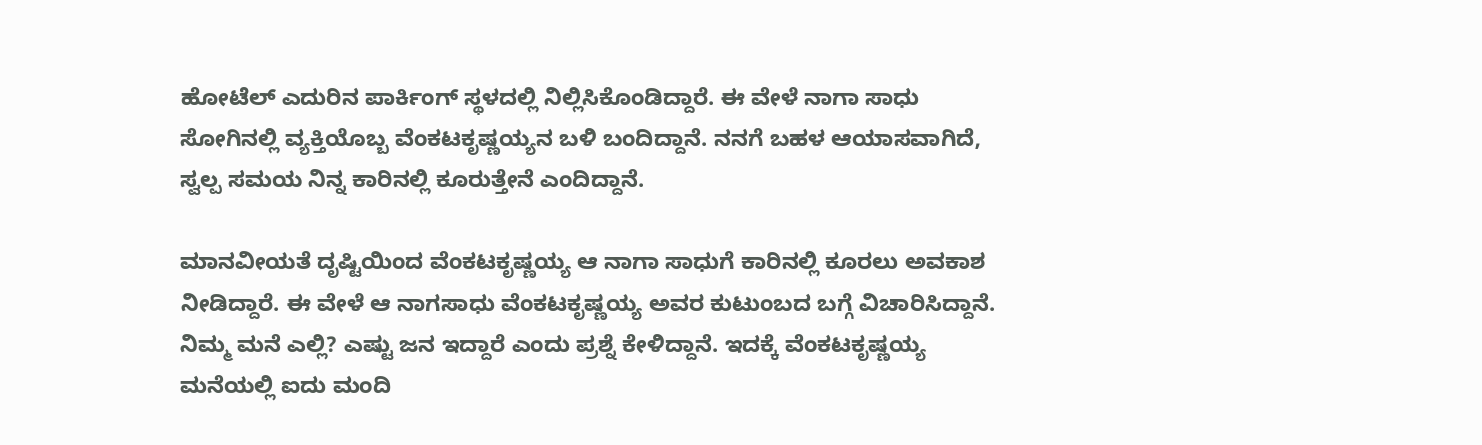ಹೋಟೆಲ್‌ ಎದುರಿನ ಪಾರ್ಕಿಂಗ್‌ ಸ್ಥಳದಲ್ಲಿ ನಿಲ್ಲಿಸಿಕೊಂಡಿದ್ದಾರೆ. ಈ ವೇಳೆ ನಾಗಾ ಸಾಧು ಸೋಗಿನಲ್ಲಿ ವ್ಯಕ್ತಿಯೊಬ್ಬ ವೆಂಕಟಕೃಷ್ಣಯ್ಯನ ಬಳಿ ಬಂದಿದ್ದಾನೆ. ನನಗೆ ಬಹಳ ಆಯಾಸವಾಗಿದೆ, ಸ್ವಲ್ಪ ಸಮಯ ನಿನ್ನ ಕಾರಿನಲ್ಲಿ ಕೂರುತ್ತೇನೆ ಎಂದಿದ್ದಾನೆ.

ಮಾನವೀಯತೆ ದೃಷ್ಟಿಯಿಂದ ವೆಂಕಟಕೃಷ್ಣಯ್ಯ ಆ ನಾಗಾ ಸಾಧುಗೆ ಕಾರಿನಲ್ಲಿ ಕೂರಲು ಅವಕಾಶ ನೀಡಿದ್ದಾರೆ. ಈ ವೇಳೆ ಆ ನಾಗಸಾಧು ವೆಂಕಟಕೃಷ್ಣಯ್ಯ ಅವರ ಕುಟುಂಬದ ಬಗ್ಗೆ ವಿಚಾರಿಸಿದ್ದಾನೆ. ನಿಮ್ಮ ಮನೆ ಎಲ್ಲಿ? ಎಷ್ಟು ಜನ ಇದ್ದಾರೆ ಎಂದು ಪ್ರಶ್ನೆ ಕೇಳಿದ್ದಾನೆ. ಇದಕ್ಕೆ ವೆಂಕಟಕೃಷ್ಣಯ್ಯ ಮನೆಯಲ್ಲಿ ಐದು ಮಂದಿ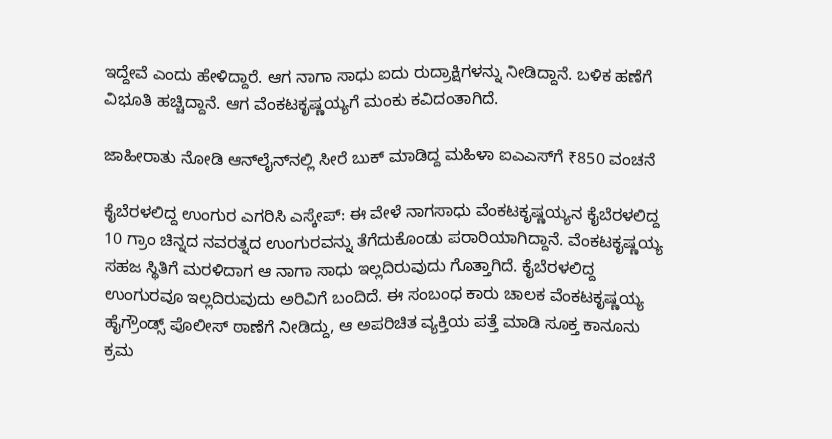ಇದ್ದೇವೆ ಎಂದು ಹೇಳಿದ್ದಾರೆ. ಆಗ ನಾಗಾ ಸಾಧು ಐದು ರುದ್ರಾಕ್ಷಿಗಳನ್ನು ನೀಡಿದ್ದಾನೆ. ಬಳಿಕ ಹಣೆಗೆ ವಿಭೂತಿ ಹಚ್ಚಿದ್ದಾನೆ. ಆಗ ವೆಂಕಟಕೃಷ್ಣಯ್ಯಗೆ ಮಂಕು ಕವಿದಂತಾಗಿದೆ.

ಜಾಹೀರಾತು ನೋಡಿ ಆನ್‌ಲೈನ್‌ನಲ್ಲಿ ಸೀರೆ ಬುಕ್‌ ಮಾಡಿದ್ದ ಮಹಿಳಾ ಐಎಎಸ್‌ಗೆ ₹850 ವಂಚನೆ

ಕೈಬೆರಳಲಿದ್ದ ಉಂಗುರ ಎಗರಿಸಿ ಎಸ್ಕೇಪ್‌: ಈ ವೇಳೆ ನಾಗಸಾಧು ವೆಂಕಟಕೃಷ್ಣಯ್ಯನ ಕೈಬೆರಳಲಿದ್ದ 10 ಗ್ರಾಂ ಚಿನ್ನದ ನವರತ್ನದ ಉಂಗುರವನ್ನು ತೆಗೆದುಕೊಂಡು ಪರಾರಿಯಾಗಿದ್ದಾನೆ. ವೆಂಕಟಕೃಷ್ಣಯ್ಯ ಸಹಜ ಸ್ಥಿತಿಗೆ ಮರಳಿದಾಗ ಆ ನಾಗಾ ಸಾಧು ಇಲ್ಲದಿರುವುದು ಗೊತ್ತಾಗಿದೆ. ಕೈಬೆರಳಲಿದ್ದ ಉಂಗುರವೂ ಇಲ್ಲದಿರುವುದು ಅರಿವಿಗೆ ಬಂದಿದೆ. ಈ ಸಂಬಂಧ ಕಾರು ಚಾಲಕ ವೆಂಕಟಕೃಷ್ಣಯ್ಯ ಹೈಗ್ರೌಂಡ್ಸ್‌ ಪೊಲೀಸ್‌ ಠಾಣೆಗೆ ನೀಡಿದ್ದು, ಆ ಅಪರಿಚಿತ ವ್ಯಕ್ತಿಯ ಪತ್ತೆ ಮಾಡಿ ಸೂಕ್ತ ಕಾನೂನು ಕ್ರಮ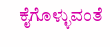ಕೈಗೊಳ್ಳುವಂತೆ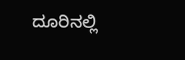ದೂರಿನಲ್ಲಿ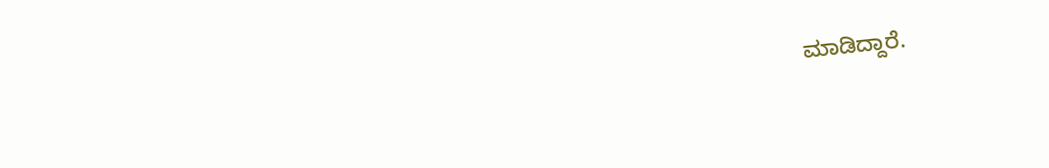ಮಾಡಿದ್ದಾರೆ.